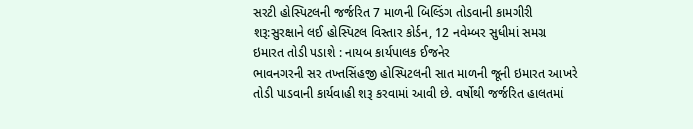સરટી હોસ્પિટલની જર્જરિત 7 માળની બિલ્ડિંગ તોડવાની કામગીરી શરૂ:સુરક્ષાને લઈ હોસ્પિટલ વિસ્તાર કોર્ડન, 12 નવેમ્બર સુધીમાં સમગ્ર ઇમારત તોડી પડાશે : નાયબ કાર્યપાલક ઈજનેર
ભાવનગરની સર તખ્તસિંહજી હોસ્પિટલની સાત માળની જૂની ઇમારત આખરે તોડી પાડવાની કાર્યવાહી શરૂ કરવામાં આવી છે. વર્ષોથી જર્જરિત હાલતમાં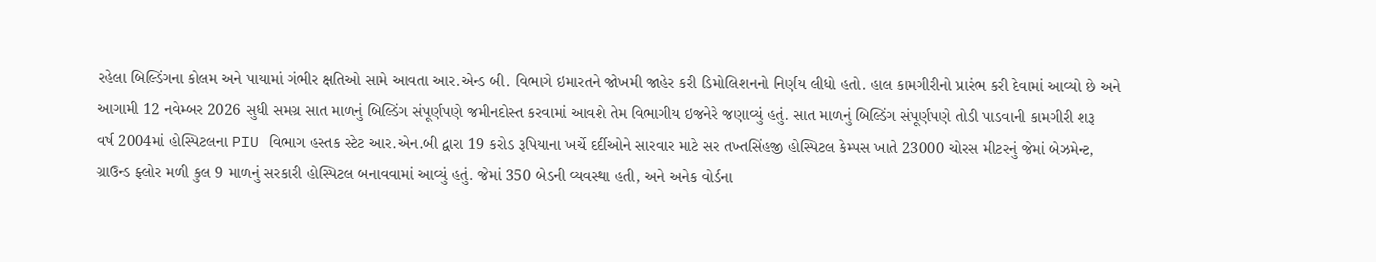રહેલા બિલ્ડિંગના કોલમ અને પાયામાં ગંભીર ક્ષતિઓ સામે આવતા આર.એન્ડ બી. વિભાગે ઇમારતને જોખમી જાહેર કરી ડિમોલિશનનો નિર્ણય લીધો હતો. હાલ કામગીરીનો પ્રારંભ કરી દેવામાં આવ્યો છે અને આગામી 12 નવેમ્બર 2026 સુધી સમગ્ર સાત માળનું બિલ્ડિંગ સંપૂર્ણપણે જમીનદોસ્ત કરવામાં આવશે તેમ વિભાગીય ઇજનેરે જણાવ્યું હતું. સાત માળનું બિલ્ડિંગ સંપૂર્ણપણે તોડી પાડવાની કામગીરી શરૂ
વર્ષ 2004માં હોસ્પિટલના PIU વિભાગ હસ્તક સ્ટેટ આર.એન.બી દ્વારા 19 કરોડ રૂપિયાના ખર્ચે દર્દીઓને સારવાર માટે સર તખ્તસિંહજી હોસ્પિટલ કેમ્પસ ખાતે 23000 ચોરસ મીટરનું જેમાં બેઝમેન્ટ, ગ્રાઉન્ડ ફ્લોર મળી કુલ 9 માળનું સરકારી હોસ્પિટલ બનાવવામાં આવ્યું હતું. જેમાં 350 બેડની વ્યવસ્થા હતી, અને અનેક વોર્ડના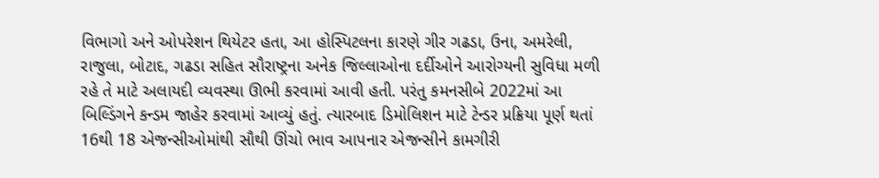વિભાગો અને ઓપરેશન થિયેટર હતા, આ હોસ્પિટલના કારણે ગીર ગઢડા, ઉના, અમરેલી, રાજુલા, બોટાદ, ગઢડા સહિત સૌરાષ્ટ્રના અનેક જિલ્લાઓના દર્દીઓને આરોગ્યની સુવિધા મળી રહે તે માટે અલાયદી વ્યવસ્થા ઊભી કરવામાં આવી હતી. પરંતુ કમનસીબે 2022માં આ બિલ્ડિંગને કન્ડમ જાહેર કરવામાં આવ્યું હતું. ત્યારબાદ ડિમોલિશન માટે ટેન્ડર પ્રક્રિયા પૂર્ણ થતાં 16થી 18 એજન્સીઓમાંથી સૌથી ઊંચો ભાવ આપનાર એજન્સીને કામગીરી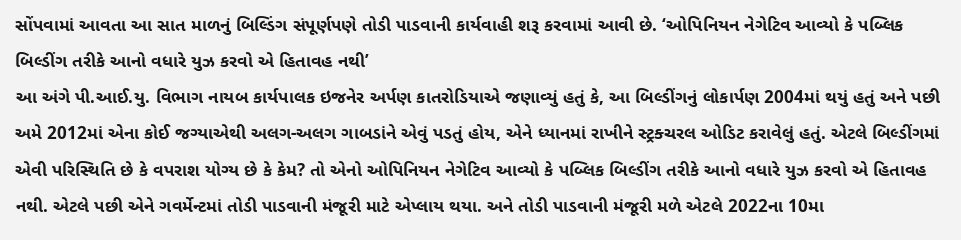સોંપવામાં આવતા આ સાત માળનું બિલ્ડિંગ સંપૂર્ણપણે તોડી પાડવાની કાર્યવાહી શરૂ કરવામાં આવી છે. ‘ઓપિનિયન નેગેટિવ આવ્યો કે પબ્લિક બિલ્ડીંગ તરીકે આનો વધારે યુઝ કરવો એ હિતાવહ નથી’
આ અંગે પી.આઈ.યુ. વિભાગ નાયબ કાર્યપાલક ઇજનેર અર્પણ કાતરોડિયાએ જણાવ્યું હતું કે, આ બિલ્ડીંગનું લોકાર્પણ 2004માં થયું હતું અને પછી અમે 2012માં એના કોઈ જગ્યાએથી અલગ-અલગ ગાબડાંને એવું પડતું હોય, એને ધ્યાનમાં રાખીને સ્ટ્રક્ચરલ ઓડિટ કરાવેલું હતું. એટલે બિલ્ડીંગમાં એવી પરિસ્થિતિ છે કે વપરાશ યોગ્ય છે કે કેમ? તો એનો ઓપિનિયન નેગેટિવ આવ્યો કે પબ્લિક બિલ્ડીંગ તરીકે આનો વધારે યુઝ કરવો એ હિતાવહ નથી. એટલે પછી એને ગવર્મેન્ટમાં તોડી પાડવાની મંજૂરી માટે એપ્લાય થયા. અને તોડી પાડવાની મંજૂરી મળે એટલે 2022ના 10મા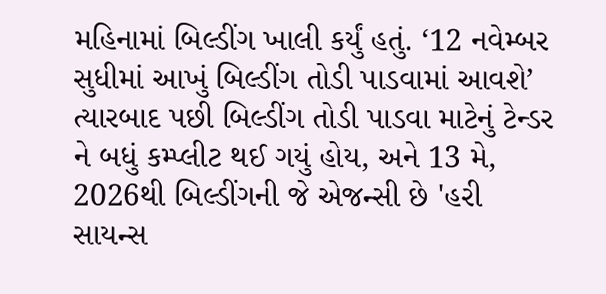મહિનામાં બિલ્ડીંગ ખાલી કર્યું હતું. ‘12 નવેમ્બર સુધીમાં આખું બિલ્ડીંગ તોડી પાડવામાં આવશે’
ત્યારબાદ પછી બિલ્ડીંગ તોડી પાડવા માટેનું ટેન્ડર ને બધું કમ્પ્લીટ થઈ ગયું હોય, અને 13 મે, 2026થી બિલ્ડીંગની જે એજન્સી છે 'હરી સાયન્સ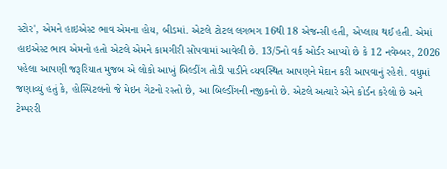સ્ટોર', એમને હાઇએસ્ટ ભાવ એમના હોય, બીડમાં. એટલે ટોટલ લગભગ 16થી 18 એજન્સી હતી, એપ્લાય થઈ હતી. એમાં હાઇએસ્ટ ભાવ એમનો હતો એટલે એમને કામગીરી સોંપવામાં આવેલી છે. 13/5નો વર્ક ઓર્ડર આપ્યો છે કે 12 નવેમ્બર, 2026 પહેલા આપણી જરૂરિયાત મુજબ એ લોકો આખું બિલ્ડીંગ તોડી પાડીને વ્યવસ્થિત આપણને મેદાન કરી આપવાનું રહેશે. વધુમાં જણાવ્યું હતું કે, હોસ્પિટલનો જે મેઇન ગેટનો રસ્તો છે, આ બિલ્ડીંગની નજીકનો છે. એટલે અત્યારે એને કોર્ડન કરેલો છે અને ટેમ્પરરી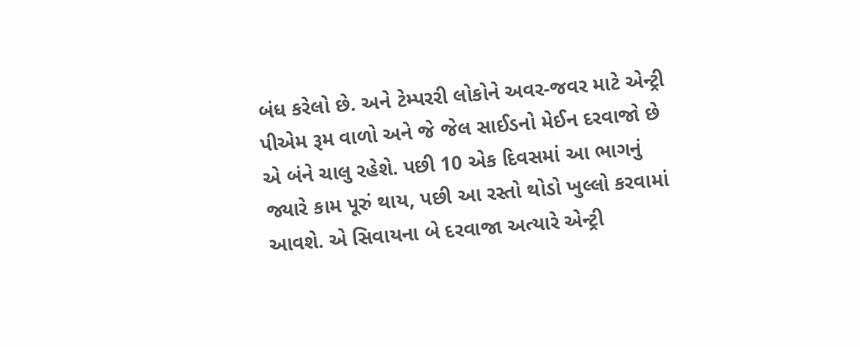બંધ કરેલો છે. અને ટેમ્પરરી લોકોને અવર-જવર માટે એન્ટ્રી પીએમ રૂમ વાળો અને જે જેલ સાઈડનો મેઈન દરવાજો છે એ બંને ચાલુ રહેશે. પછી 10 એક દિવસમાં આ ભાગનું જ્યારે કામ પૂરું થાય, પછી આ રસ્તો થોડો ખુલ્લો કરવામાં આવશે. એ સિવાયના બે દરવાજા અત્યારે એન્ટ્રી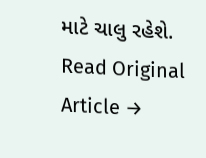માટે ચાલુ રહેશે.
Read Original Article →